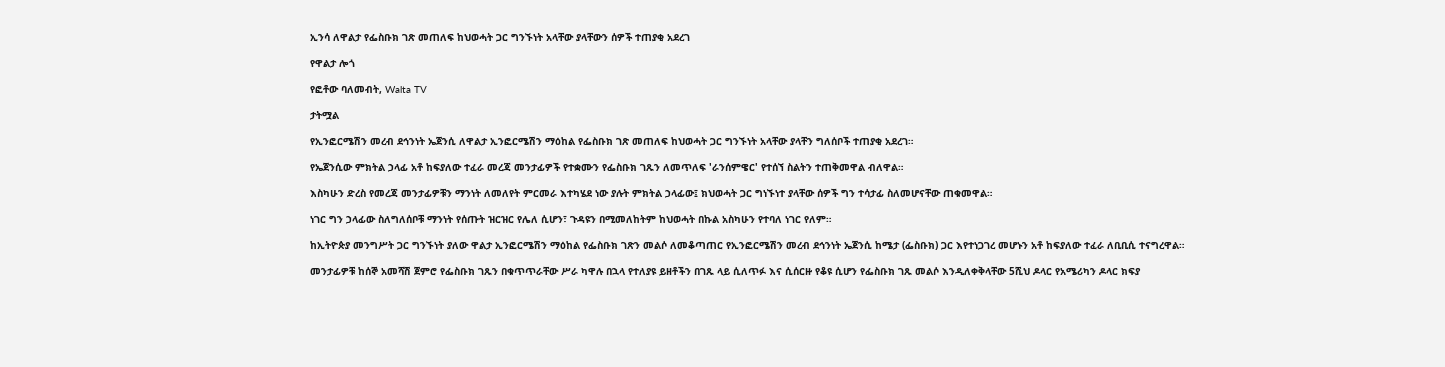ኢንሳ ለዋልታ የፌስቡክ ገጽ መጠለፍ ከህወሓት ጋር ግንኙነት አላቸው ያላቸውን ሰዎች ተጠያቂ አደረገ

የዋልታ ሎጎ

የፎቶው ባለመብት, Walta TV

ታትሟል

የኢንፎርሜሽን መረብ ደኅንነት ኤጀንሲ ለዋልታ ኢንፎርሜሽን ማዕከል የፌስቡክ ገጽ መጠለፍ ከህወሓት ጋር ግንኙነት አላቸው ያላቸን ግለሰቦች ተጠያቂ አደረገ።

የኤጀንሲው ምክትል ኃላፊ አቶ ከፍያለው ተፈራ መረጃ መንታፊዎች የተቋሙን የፌስቡክ ገጹን ለመጥለፍ 'ራንሰምዌር' የተሰኘ ስልትን ተጠቅመዋል ብለዋል።

እስካሁን ድረስ የመረጃ መንታፊዎቹን ማንነት ለመለየት ምርመራ እተካሄደ ነው ያሉት ምክትል ኃላፊው፤ ክህወሓት ጋር ግነኙነተ ያላቸው ሰዎች ግን ተሳታፊ ስለመሆናቸው ጠቁመዋል።

ነገር ግን ኃላፊው ስለግለሰቦቹ ማንነት የሰጡት ዝርዝር የሌለ ሲሆን፣ ጉዳዩን በሚመለከትም ከህወሓት በኩል አስካሁን የተባለ ነገር የለም።

ከኢትዮጵያ መንግሥት ጋር ግንኙነት ያለው ዋልታ ኢንፎርሜሽን ማዕከል የፌስቡክ ገጽን መልሶ ለመቆጣጠር የኢንፎርሜሽን መረብ ደኅንነት ኤጀንሲ ከሜታ (ፌስቡክ) ጋር እየተነጋገረ መሆኑን አቶ ከፍያለው ተፈራ ለቢቢሲ ተናግረዋል።

መንታፊዎቹ ከሰኞ አመሻሽ ጀምሮ የፌስቡክ ገጹን በቁጥጥራቸው ሥራ ካዋሉ በኋላ የተለያዩ ይዘቶችን በገጹ ላይ ሲለጥፉ እና ሲሰርዙ የቆዩ ሲሆን የፌስቡክ ገጹ መልሶ እንዲለቀቅላቸው 5ሺህ ዶላር የአሜሪካን ዶላር ክፍያ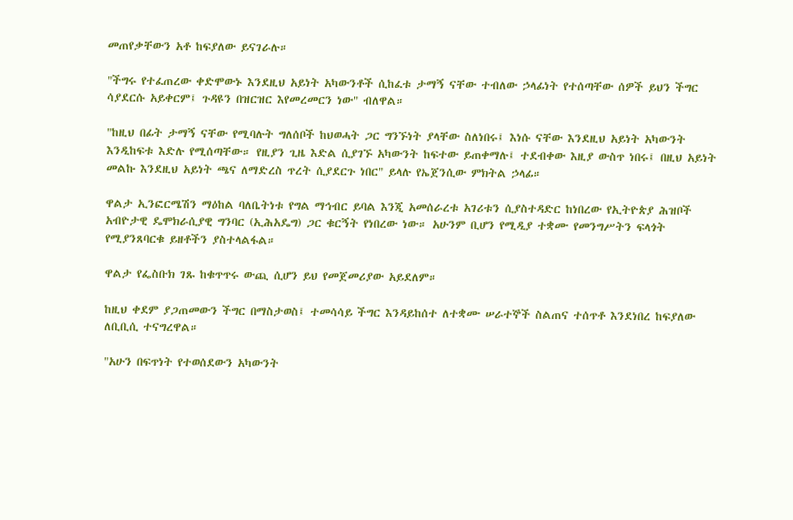መጠየቃቸውን አቶ ከፍያለው ይናገራሉ።

"ችግሩ የተፈጠረው ቀድሞውኑ እንደዚህ አይነት አካውንቶች ሲከፈቱ ታማኝ ናቸው ተብለው ኃላፊነት የተሰጣቸው ሰዎች ይህን ችግር ሳያደርሱ አይቀርም፤ ጉዳዩን በዝርዝር እየመረመርን ነው" ብለዋል።

"ከዚህ በፊት ታማኝ ናቸው የሚባሉት ግለሰቦች ከህወሓት ጋር ግንኙነት ያላቸው ስለነበሩ፤ እነሱ ናቸው እንደዚህ አይነት አካውንት እንዲከፍቱ እድሉ የሚሰጣቸው። የዚያን ጊዜ እድል ሲያገኙ አካውንት ከፍተው ይጠቀማሉ፤ ተደብቀው እዚያ ውስጥ ነበሩ፤ በዚህ አይነት መልኩ እንደዚህ አይነት ጫና ለማድረስ ጥረት ሲያደርጉ ነበር" ይላሉ የኤጀንሲው ምክትል ኃላፊ።

ዋልታ ኢንፎርሜሽን ማዕከል ባለቤትነቱ የግል ማኅብር ይባል እንጂ አመሰራረቱ አገሪቱን ሲያስተዳድር ከነበረው የኢትዮጵያ ሕዝቦች አብዮታዊ ዴሞክራሲያዊ ግንባር (ኢሕአዴግ) ጋር ቁርኝት የነበረው ነው። አሁንም ቢሆን የሚዲያ ተቋሙ የመንግሥትን ፍላጎት የሚያንጸባርቁ ይዘቶችን ያስተላልፋል።

ዋልታ የፌስቡክ ገጹ ከቁጥጥሩ ውጪ ሲሆን ይህ የመጀመሪያው አይደለም።

ከዚህ ቀደም ያጋጠመውን ችግር በማስታወስ፤ ተመሳሳይ ችግር እንዳይከሰተ ለተቋሙ ሠራተኞች ስልጠና ተሰጥቶ እንደነበረ ከፍያለው ለቢቢሲ ተናግረዋል።

"አሁን በፍጥነት የተወሰደውን አካውንት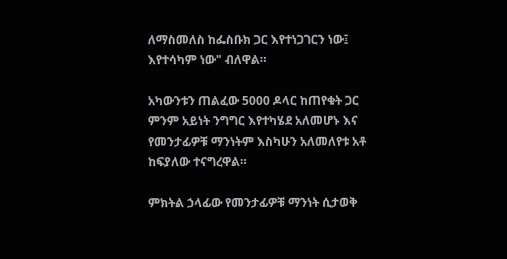ለማስመለስ ከፌስቡክ ጋር እየተነጋገርን ነው፤ እየተሳካም ነው" ብለዋል።

አካውንቱን ጠልፈው 5000 ዶላር ከጠየቁት ጋር ምንም አይነት ንግግር እየተካሄደ አለመሆኑ እና የመንታፊዎቹ ማንነትም እስካሁን አለመለየቱ አቶ ከፍያለው ተናግረዋል።

ምክትል ኃላፊው የመንታፊዎቹ ማንነት ሲታወቅ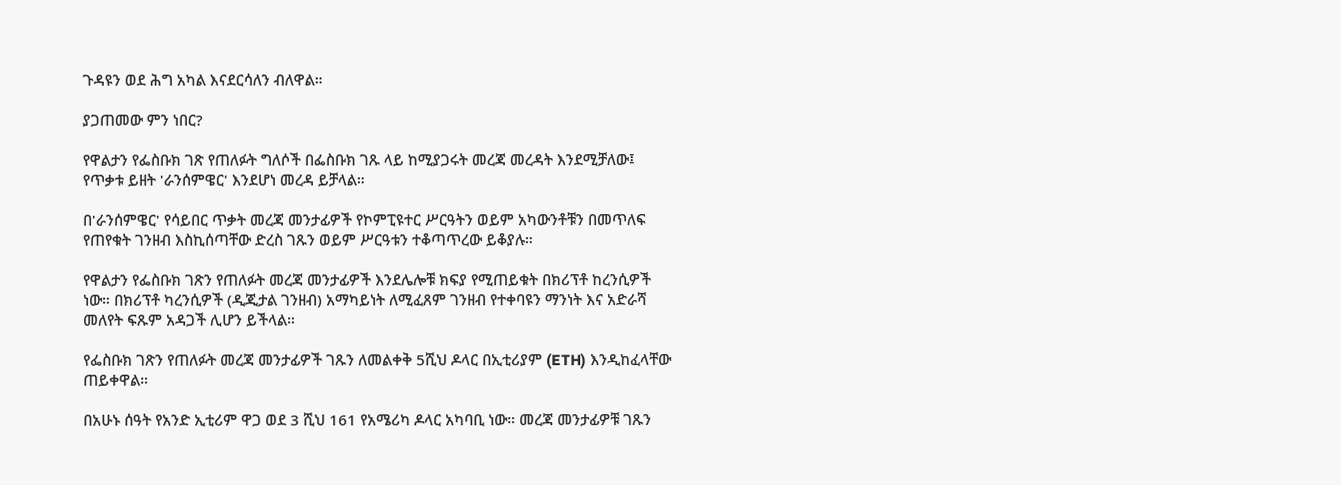ጉዳዩን ወደ ሕግ አካል እናደርሳለን ብለዋል።

ያጋጠመው ምን ነበር?

የዋልታን የፌስቡክ ገጽ የጠለፉት ግለሶች በፌስቡክ ገጹ ላይ ከሚያጋሩት መረጃ መረዳት እንደሚቻለው፤ የጥቃቱ ይዘት 'ራንሰምዌር' እንደሆነ መረዳ ይቻላል።

በ'ራንሰምዌር' የሳይበር ጥቃት መረጃ መንታፊዎች የኮምፒዩተር ሥርዓትን ወይም አካውንቶቹን በመጥለፍ የጠየቁት ገንዘብ እስኪሰጣቸው ድረስ ገጹን ወይም ሥርዓቱን ተቆጣጥረው ይቆያሉ።

የዋልታን የፌስቡክ ገጽን የጠለፉት መረጃ መንታፊዎች እንደሌሎቹ ክፍያ የሚጠይቁት በክሪፕቶ ከረንሲዎች ነው። በክሪፕቶ ካረንሲዎች (ዲጂታል ገንዘብ) አማካይነት ለሚፈጸም ገንዘብ የተቀባዩን ማንነት እና አድራሻ መለየት ፍጹም አዳጋች ሊሆን ይችላል።

የፌስቡክ ገጽን የጠለፉት መረጃ መንታፊዎች ገጹን ለመልቀቅ 5ሺህ ዶላር በኢቲሪያም (ETH) እንዲከፈላቸው ጠይቀዋል።

በአሁኑ ሰዓት የአንድ ኢቲሪም ዋጋ ወደ 3 ሺህ 161 የአሜሪካ ዶላር አካባቢ ነው። መረጃ መንታፊዎቹ ገጹን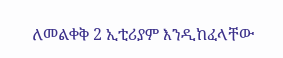ለመልቀቅ 2 ኢቲሪያም እንዲከፈላቸው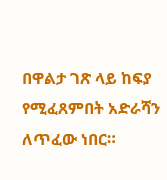በዋልታ ገጽ ላይ ከፍያ የሚፈጸምበት አድራሻን ለጥፈው ነበር።